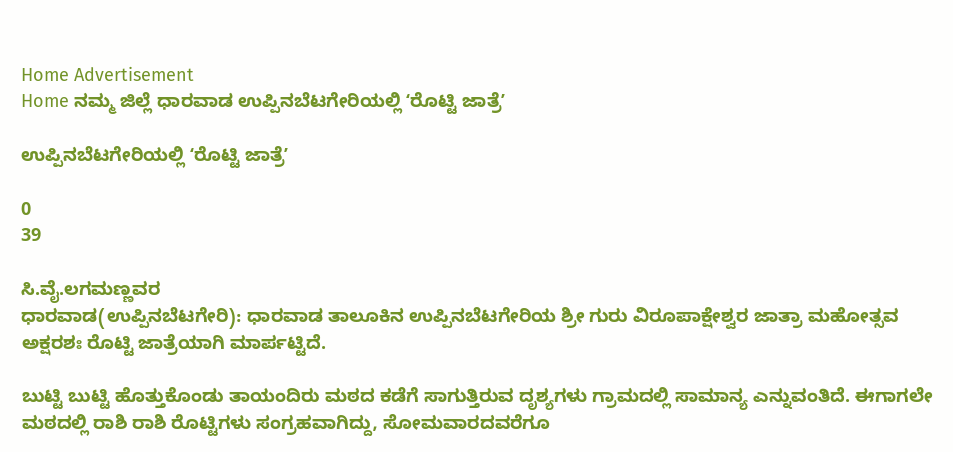Home Advertisement
Home ನಮ್ಮ ಜಿಲ್ಲೆ ಧಾರವಾಡ ಉಪ್ಪಿನಬೆಟಗೇರಿಯಲ್ಲಿ ʻರೊಟ್ಟಿ ಜಾತ್ರೆʼ

ಉಪ್ಪಿನಬೆಟಗೇರಿಯಲ್ಲಿ ʻರೊಟ್ಟಿ ಜಾತ್ರೆʼ

0
39

ಸಿ.ವೈ.ಲಗಮಣ್ಣವರ
ಧಾರವಾಡ(ಉಪ್ಪಿನಬೆಟಗೇರಿ): ಧಾರವಾಡ ತಾಲೂಕಿನ ಉಪ್ಪಿನಬೆಟಗೇರಿಯ ಶ್ರೀ ಗುರು ವಿರೂಪಾಕ್ಷೇಶ್ವರ ಜಾತ್ರಾ ಮಹೋತ್ಸವ ಅಕ್ಷರಶಃ ರೊಟ್ಟಿ ಜಾತ್ರೆಯಾಗಿ ಮಾರ್ಪಟ್ಟಿದೆ.

ಬುಟ್ಟಿ ಬುಟ್ಟಿ ಹೊತ್ತುಕೊಂಡು ತಾಯಂದಿರು ಮಠದ ಕಡೆಗೆ ಸಾಗುತ್ತಿರುವ ದೃಶ್ಯಗಳು ಗ್ರಾಮದಲ್ಲಿ ಸಾಮಾನ್ಯ ಎನ್ನುವಂತಿದೆ. ಈಗಾಗಲೇ ಮಠದಲ್ಲಿ ರಾಶಿ ರಾಶಿ ರೊಟ್ಟಿಗಳು ಸಂಗ್ರಹವಾಗಿದ್ದು, ಸೋಮವಾರದವರೆಗೂ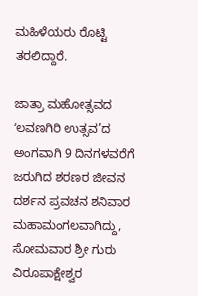ಮಹಿಳೆಯರು ರೊಟ್ಟಿ ತರಲಿದ್ದಾರೆ.

ಜಾತ್ರಾ ಮಹೋತ್ಸವದ ʻಲವಣಗಿರಿ ಉತ್ಸವ’ದ ಅಂಗವಾಗಿ 9 ದಿನಗಳವರೆಗೆ ಜರುಗಿದ ಶರಣರ ಜೀವನ ದರ್ಶನ ಪ್ರವಚನ ಶನಿವಾರ ಮಹಾಮಂಗಲವಾಗಿದ್ದು, ಸೋಮವಾರ ಶ್ರೀ ಗುರು ವಿರೂಪಾಕ್ಷೇಶ್ವರ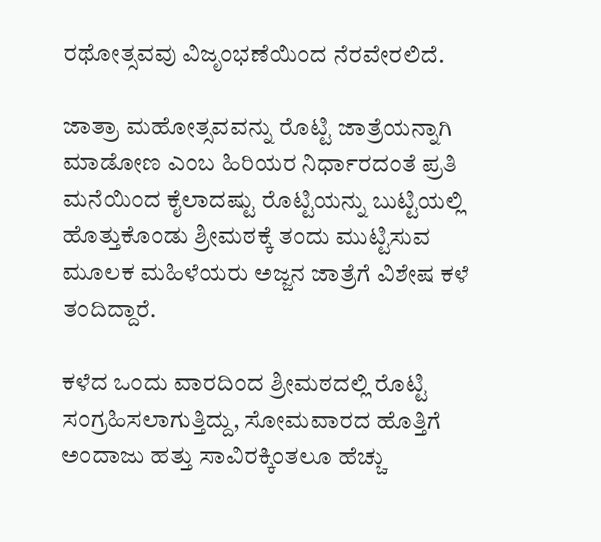ರಥೋತ್ಸವವು ವಿಜೃಂಭಣೆಯಿಂದ ನೆರವೇರಲಿದೆ.

ಜಾತ್ರಾ ಮಹೋತ್ಸವವನ್ನು ರೊಟ್ಟಿ ಜಾತ್ರೆಯನ್ನಾಗಿ ಮಾಡೋಣ ಎಂಬ ಹಿರಿಯರ ನಿರ್ಧಾರದಂತೆ ಪ್ರತಿ ಮನೆಯಿಂದ ಕೈಲಾದಷ್ಟು ರೊಟ್ಟಿಯನ್ನು ಬುಟ್ಟಿಯಲ್ಲಿ ಹೊತ್ತುಕೊಂಡು ಶ್ರೀಮಠಕ್ಕೆ ತಂದು ಮುಟ್ಟಿಸುವ ಮೂಲಕ ಮಹಿಳೆಯರು ಅಜ್ಜನ ಜಾತ್ರೆಗೆ ವಿಶೇಷ ಕಳೆ ತಂದಿದ್ದಾರೆ.

ಕಳೆದ ಒಂದು ವಾರದಿಂದ ಶ್ರೀಮಠದಲ್ಲಿ ರೊಟ್ಟಿ ಸಂಗ್ರಹಿಸಲಾಗುತ್ತಿದ್ದು, ಸೋಮವಾರದ ಹೊತ್ತಿಗೆ ಅಂದಾಜು ಹತ್ತು ಸಾವಿರಕ್ಕಿಂತಲೂ ಹೆಚ್ಚು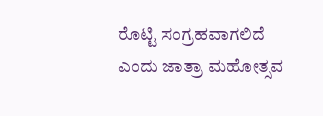ರೊಟ್ಟಿ ಸಂಗ್ರಹವಾಗಲಿದೆ ಎಂದು ಜಾತ್ರಾ ಮಹೋತ್ಸವ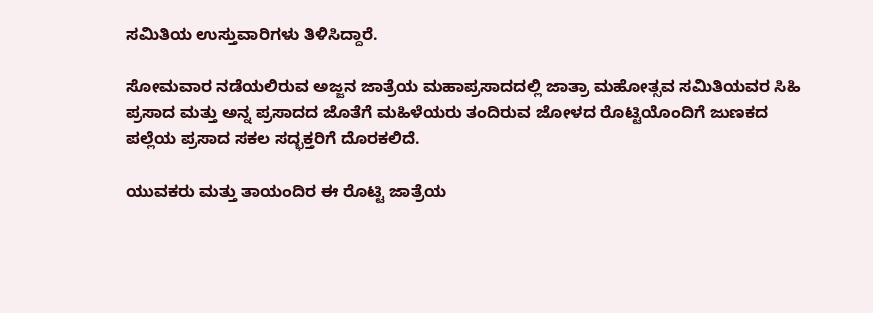ಸಮಿತಿಯ ಉಸ್ತುವಾರಿಗಳು ತಿಳಿಸಿದ್ದಾರೆ.

ಸೋಮವಾರ ನಡೆಯಲಿರುವ ಅಜ್ಜನ ಜಾತ್ರೆಯ ಮಹಾಪ್ರಸಾದದಲ್ಲಿ ಜಾತ್ರಾ ಮಹೋತ್ಸವ ಸಮಿತಿಯವರ ಸಿಹಿ ಪ್ರಸಾದ ಮತ್ತು ಅನ್ನ ಪ್ರಸಾದದ ಜೊತೆಗೆ ಮಹಿಳೆಯರು ತಂದಿರುವ ಜೋಳದ ರೊಟ್ಟಿಯೊಂದಿಗೆ ಜುಣಕದ ಪಲ್ಲೆಯ ಪ್ರಸಾದ ಸಕಲ ಸದ್ಭಕ್ತರಿಗೆ ದೊರಕಲಿದೆ.

ಯುವಕರು ಮತ್ತು ತಾಯಂದಿರ ಈ ರೊಟ್ಟಿ ಜಾತ್ರೆಯ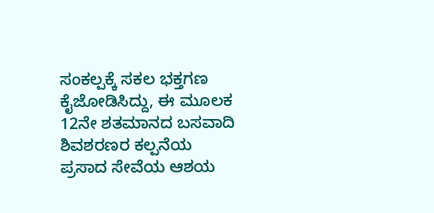ಸಂಕಲ್ಪಕ್ಕೆ ಸಕಲ ಭಕ್ತಗಣ ಕೈಜೋಡಿಸಿದ್ದು, ಈ ಮೂಲಕ 12ನೇ ಶತಮಾನದ ಬಸವಾದಿ ಶಿವಶರಣರ ಕಲ್ಪನೆಯ ಪ್ರಸಾದ ಸೇವೆಯ ಆಶಯ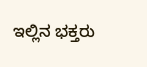ಇಲ್ಲಿನ ಭಕ್ತರು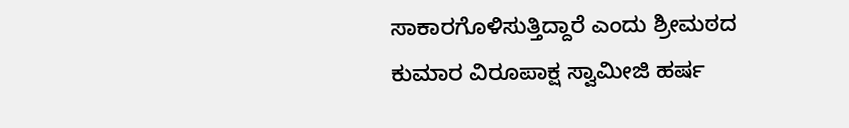ಸಾಕಾರಗೊಳಿಸುತ್ತಿದ್ದಾರೆ ಎಂದು ಶ್ರೀಮಠದ ಕುಮಾರ ವಿರೂಪಾಕ್ಷ ಸ್ವಾಮೀಜಿ ಹರ್ಷ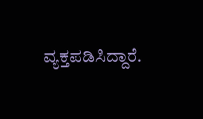ವ್ಯಕ್ತಪಡಿಸಿದ್ದಾರೆ.